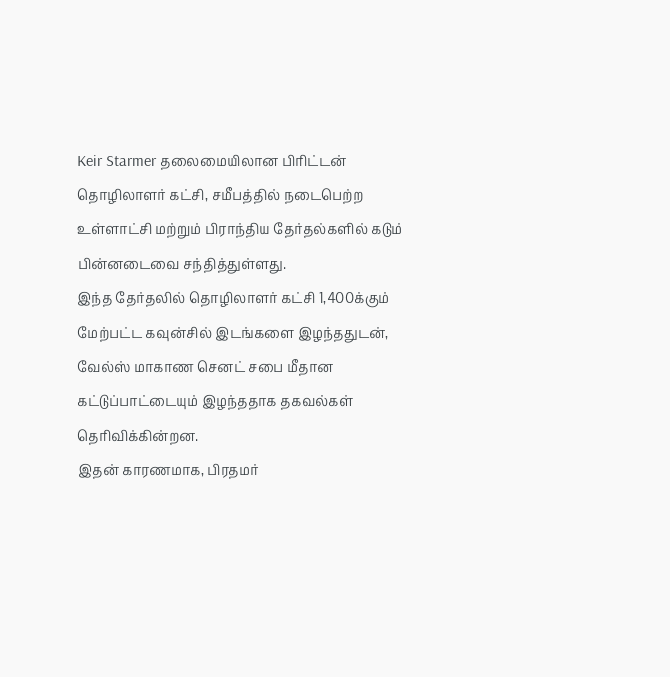Keir Starmer தலைமையிலான பிரிட்டன் தொழிலாளர் கட்சி, சமீபத்தில் நடைபெற்ற உள்ளாட்சி மற்றும் பிராந்திய தேர்தல்களில் கடும் பின்னடைவை சந்தித்துள்ளது.
இந்த தேர்தலில் தொழிலாளர் கட்சி 1,400க்கும் மேற்பட்ட கவுன்சில் இடங்களை இழந்ததுடன், வேல்ஸ் மாகாண செனட் சபை மீதான கட்டுப்பாட்டையும் இழந்ததாக தகவல்கள் தெரிவிக்கின்றன.
இதன் காரணமாக, பிரதமர்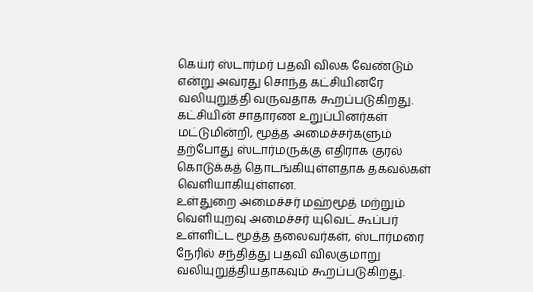கெய்ர் ஸ்டார்மர் பதவி விலக வேண்டும் என்று அவரது சொந்த கட்சியினரே வலியுறுத்தி வருவதாக கூறப்படுகிறது.
கட்சியின் சாதாரண உறுப்பினர்கள் மட்டுமின்றி, மூத்த அமைச்சர்களும் தற்போது ஸ்டார்மருக்கு எதிராக குரல் கொடுக்கத் தொடங்கியுள்ளதாக தகவல்கள் வெளியாகியுள்ளன.
உள்துறை அமைச்சர் மஹ்மூத் மற்றும் வெளியுறவு அமைச்சர் யுவெட் கூப்பர் உள்ளிட்ட மூத்த தலைவர்கள், ஸ்டார்மரை நேரில் சந்தித்து பதவி விலகுமாறு வலியுறுத்தியதாகவும் கூறப்படுகிறது.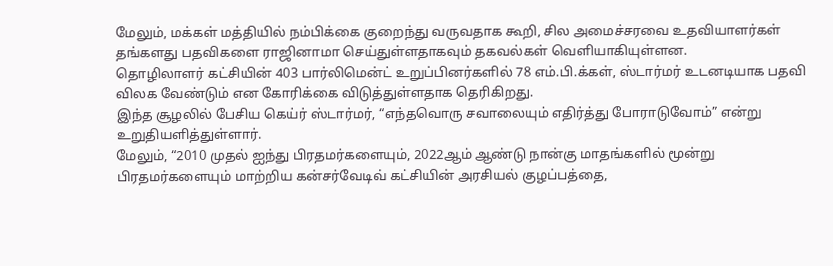மேலும், மக்கள் மத்தியில் நம்பிக்கை குறைந்து வருவதாக கூறி, சில அமைச்சரவை உதவியாளர்கள் தங்களது பதவிகளை ராஜினாமா செய்துள்ளதாகவும் தகவல்கள் வெளியாகியுள்ளன.
தொழிலாளர் கட்சியின் 403 பார்லிமென்ட் உறுப்பினர்களில் 78 எம்.பி.க்கள், ஸ்டார்மர் உடனடியாக பதவி விலக வேண்டும் என கோரிக்கை விடுத்துள்ளதாக தெரிகிறது.
இந்த சூழலில் பேசிய கெய்ர் ஸ்டார்மர், “எந்தவொரு சவாலையும் எதிர்த்து போராடுவோம்” என்று உறுதியளித்துள்ளார்.
மேலும், “2010 முதல் ஐந்து பிரதமர்களையும், 2022ஆம் ஆண்டு நான்கு மாதங்களில் மூன்று பிரதமர்களையும் மாற்றிய கன்சர்வேடிவ் கட்சியின் அரசியல் குழப்பத்தை,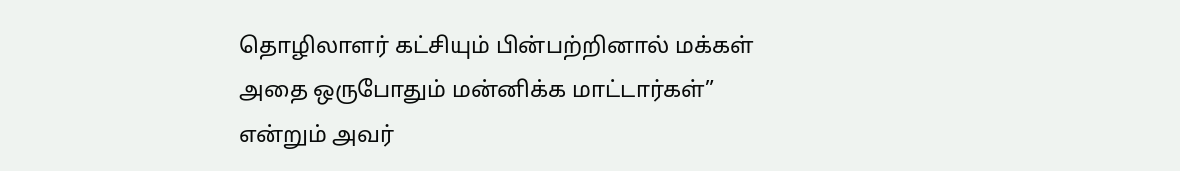தொழிலாளர் கட்சியும் பின்பற்றினால் மக்கள் அதை ஒருபோதும் மன்னிக்க மாட்டார்கள்” என்றும் அவர்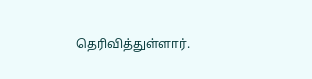தெரிவித்துள்ளார்.